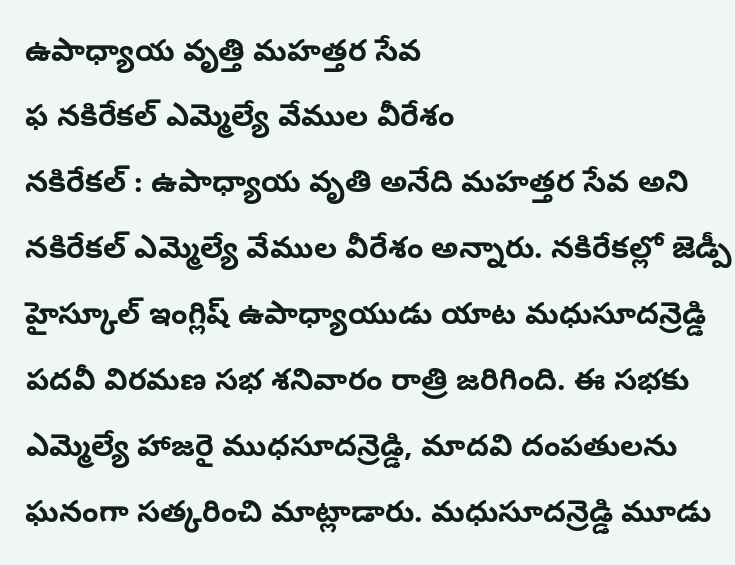ఉపాధ్యాయ వృత్తి మహత్తర సేవ
ఫ నకిరేకల్ ఎమ్మెల్యే వేముల వీరేశం
నకిరేకల్ : ఉపాధ్యాయ వృతి అనేది మహత్తర సేవ అని నకిరేకల్ ఎమ్మెల్యే వేముల వీరేశం అన్నారు. నకిరేకల్లో జెడ్పీ హైస్కూల్ ఇంగ్లిష్ ఉపాధ్యాయుడు యాట మధుసూదన్రెడ్డి పదవీ విరమణ సభ శనివారం రాత్రి జరిగింది. ఈ సభకు ఎమ్మెల్యే హాజరై ముధసూదన్రెడ్డి, మాదవి దంపతులను ఘనంగా సత్కరించి మాట్లాడారు. మధుసూదన్రెడ్డి మూడు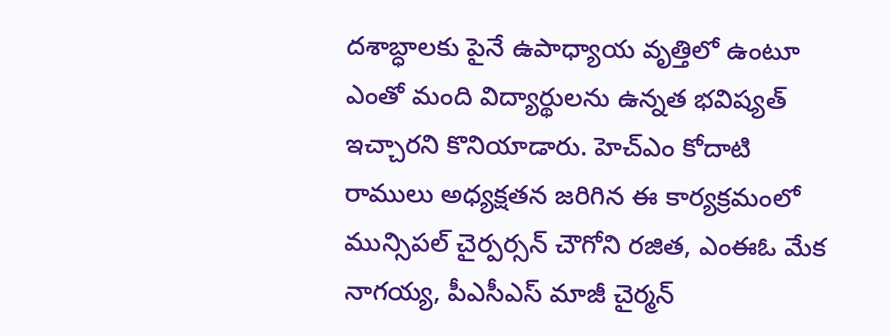దశాబ్ధాలకు పైనే ఉపాధ్యాయ వృత్తిలో ఉంటూ ఎంతో మంది విద్యార్థులను ఉన్నత భవిష్యత్ ఇచ్చారని కొనియాడారు. హెచ్ఎం కోదాటి రాములు అధ్యక్షతన జరిగిన ఈ కార్యక్రమంలో మున్సిపల్ చైర్పర్సన్ చౌగోని రజిత, ఎంఈఓ మేక నాగయ్య, పీఎసీఎస్ మాజీ చైర్మన్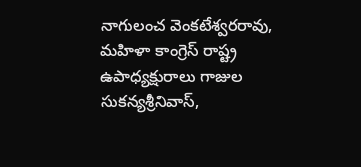నాగులంచ వెంకటేశ్వరరావు, మహిళా కాంగ్రెస్ రాష్ట్ర ఉపాధ్యక్షురాలు గాజుల సుకన్యశ్రీనివాస్,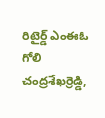రిటైర్డ్ ఎంఈఓ గోలి చంద్రశేఖర్రెడ్డి,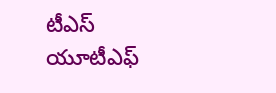టీఎస్ యూటీఎఫ్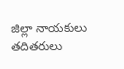జిల్లా నాయకులు తదితరులు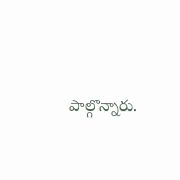పాల్గొన్నారు.